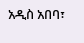አዲስ አበባ፣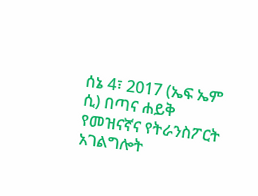ሰኔ 4፣ 2017 (ኤፍ ኤም ሲ) በጣና ሐይቅ የመዝናኛና የትራንስፖርት አገልግሎት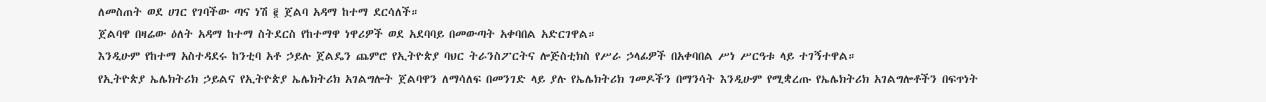ለመስጠት ወደ ሀገር የገባችው ጣና ነሽ ፪ ጀልባ አዳማ ከተማ ደርሳለች።
ጀልባዋ በዛሬው ዕለት አዳማ ከተማ ስትደርስ የከተማዋ ነዋሪዎች ወደ አደባባይ በመውጣት አቀባበል አድርገዋል።
እንዲሁም የከተማ አስተዳደሩ ከንቲባ አቶ ኃይሉ ጀልዴን ጨምሮ የኢትዮጵያ ባህር ትራንስፖርትና ሎጅስቲክስ የሥራ ኃላፊዎች በአቀባበል ሥነ ሥርዓቱ ላይ ተገኝተዋል።
የኢትዮጵያ ኤሌክትሪክ ኃይልና የኢትዮጵያ ኤሌክትሪክ አገልግሎት ጀልባዋን ለማሳለፍ በመንገድ ላይ ያሉ የኤሌክትሪክ ገመዶችን በማንሳት እንዲሁም የሚቋረጡ የኤሌክትሪክ አገልግሎቶችን በፍጥነት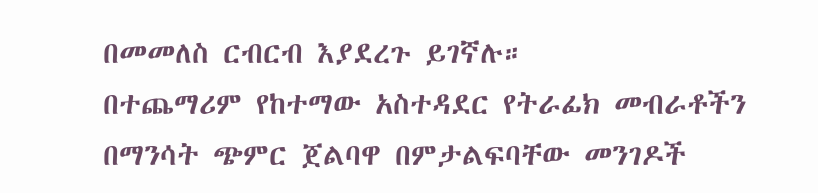በመመለስ ርብርብ እያደረጉ ይገኛሉ።
በተጨማሪም የከተማው አስተዳደር የትራፊክ መብራቶችን በማንሳት ጭምር ጀልባዋ በምታልፍባቸው መንገዶች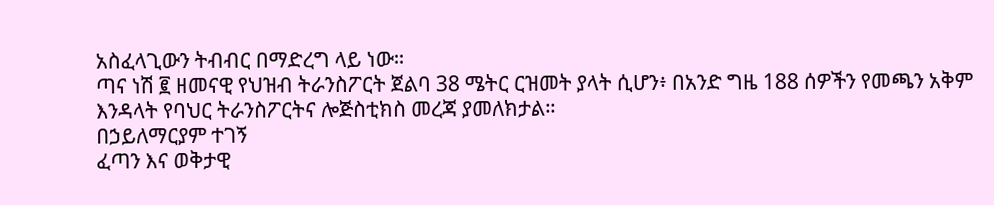አስፈላጊውን ትብብር በማድረግ ላይ ነው።
ጣና ነሽ ፪ ዘመናዊ የህዝብ ትራንስፖርት ጀልባ 38 ሜትር ርዝመት ያላት ሲሆን፥ በአንድ ግዜ 188 ሰዎችን የመጫን አቅም እንዳላት የባህር ትራንስፖርትና ሎጅስቲክስ መረጃ ያመለክታል።
በኃይለማርያም ተገኝ
ፈጣን እና ወቅታዊ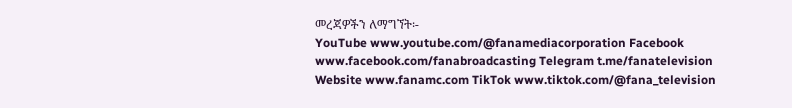መረጃዎችን ለማግኘት፡-
YouTube www.youtube.com/@fanamediacorporation Facebook www.facebook.com/fanabroadcasting Telegram t.me/fanatelevision Website www.fanamc.com TikTok www.tiktok.com/@fana_television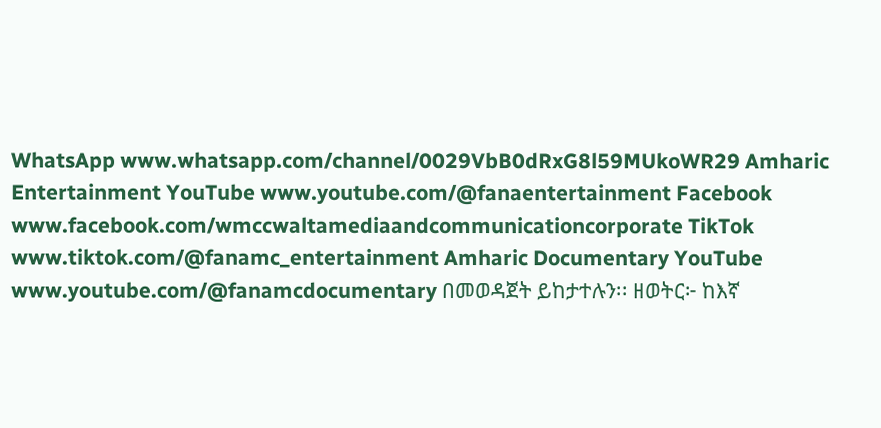WhatsApp www.whatsapp.com/channel/0029VbB0dRxG8l59MUkoWR29 Amharic Entertainment YouTube www.youtube.com/@fanaentertainment Facebook www.facebook.com/wmccwaltamediaandcommunicationcorporate TikTok www.tiktok.com/@fanamc_entertainment Amharic Documentary YouTube www.youtube.com/@fanamcdocumentary በመወዳጀት ይከታተሉን፡፡ ዘወትር፦ ከእኛ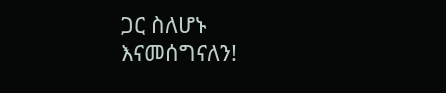ጋር ስለሆኑ እናመሰግናለን!